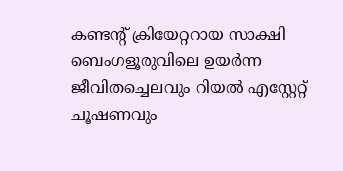കണ്ടന്‍റ് ക്രിയേറ്ററായ സാക്ഷി ബെംഗളൂരുവിലെ ഉയർന്ന ജീവിതച്ചെലവും റിയൽ എസ്റ്റേറ്റ് ചൂഷണവും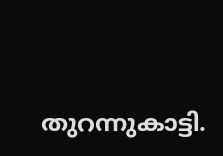തുറന്നുകാട്ടി.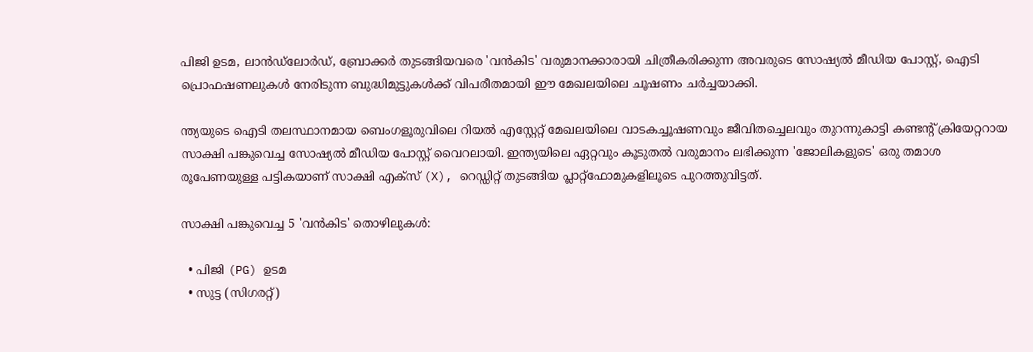പിജി ഉടമ, ലാൻഡ്‌ലോർഡ്, ബ്രോക്കർ തുടങ്ങിയവരെ 'വൻകിട' വരുമാനക്കാരായി ചിത്രീകരിക്കുന്ന അവരുടെ സോഷ്യൽ മീഡിയ പോസ്റ്റ്, ഐടി പ്രൊഫഷണലുകൾ നേരിടുന്ന ബുദ്ധിമുട്ടുകൾക്ക് വിപരീതമായി ഈ മേഖലയിലെ ചൂഷണം ചർച്ചയാക്കി.

ന്ത്യയുടെ ഐടി തലസ്ഥാനമായ ബെംഗളൂരുവിലെ റിയൽ എസ്റ്റേറ്റ് മേഖലയിലെ വാടകച്ചൂഷണവും ജീവിതച്ചെലവും തുറന്നുകാട്ടി കണ്ടന്‍റ് ക്രിയേറ്ററായ സാക്ഷി പങ്കുവെച്ച സോഷ്യൽ മീഡിയ പോസ്റ്റ് വൈറലായി. ഇന്ത്യയിലെ ഏറ്റവും കൂടുതൽ വരുമാനം ലഭിക്കുന്ന 'ജോലികളുടെ' ഒരു തമാശ രൂപേണയുള്ള പട്ടികയാണ് സാക്ഷി എക്സ് (X), റെഡ്ഡിറ്റ് തുടങ്ങിയ പ്ലാറ്റ്‌ഫോമുകളിലൂടെ പുറത്തുവിട്ടത്.

സാക്ഷി പങ്കുവെച്ച 5 'വൻകിട' തൊഴിലുകൾ:

  • പിജി (PG) ഉടമ
  • സുട്ട (സിഗരറ്റ്)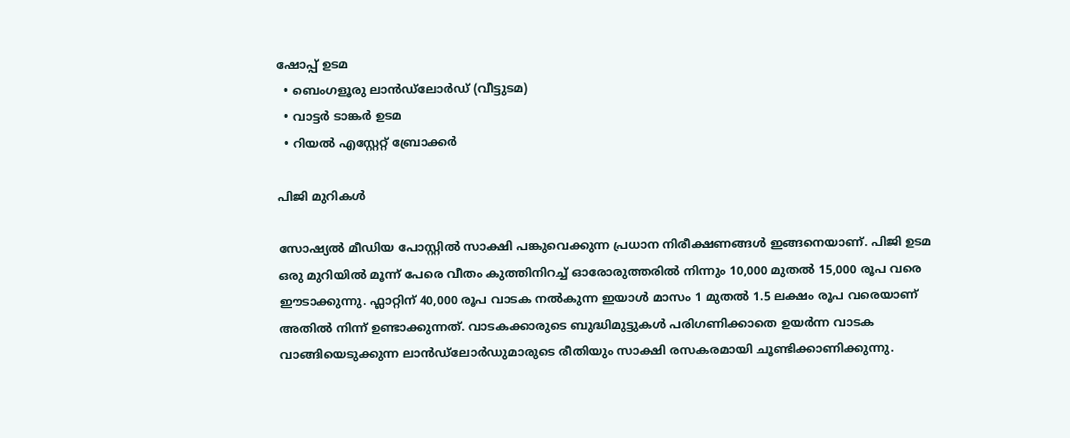ഷോപ്പ് ഉടമ
  • ബെംഗളൂരു ലാൻഡ്‌ലോർഡ് (വീട്ടുടമ)
  • വാട്ടർ ടാങ്കർ ഉടമ
  • റിയൽ എസ്റ്റേറ്റ് ബ്രോക്കർ

പിജി മുറികൾ

സോഷ്യൽ മീഡിയ പോസ്റ്റിൽ സാക്ഷി പങ്കുവെക്കുന്ന പ്രധാന നിരീക്ഷണങ്ങൾ ഇങ്ങനെയാണ്. പിജി ഉടമ ഒരു മുറിയിൽ മൂന്ന് പേരെ വീതം കുത്തിനിറച്ച് ഓരോരുത്തരിൽ നിന്നും 10,000 മുതൽ 15,000 രൂപ വരെ ഈടാക്കുന്നു. ഫ്ലാറ്റിന് 40,000 രൂപ വാടക നൽകുന്ന ഇയാൾ മാസം 1 മുതൽ 1.5 ലക്ഷം രൂപ വരെയാണ് അതിൽ നിന്ന് ഉണ്ടാക്കുന്നത്. വാടകക്കാരുടെ ബുദ്ധിമുട്ടുകൾ പരിഗണിക്കാതെ ഉയർന്ന വാടക വാങ്ങിയെടുക്കുന്ന ലാൻഡ്‌ലോർഡുമാരുടെ രീതിയും സാക്ഷി രസകരമായി ചൂണ്ടിക്കാണിക്കുന്നു.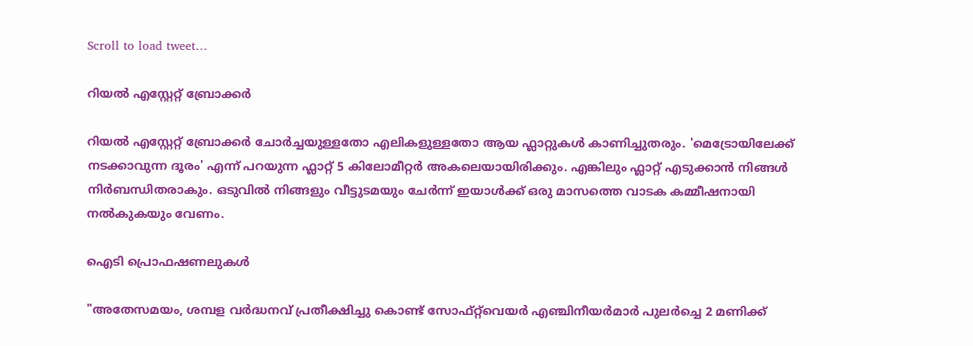Scroll to load tweet…

റിയൽ എസ്റ്റേറ്റ് ബ്രോക്കർ

റിയൽ എസ്റ്റേറ്റ് ബ്രോക്കർ ചോർച്ചയുള്ളതോ എലികളുള്ളതോ ആയ ഫ്ലാറ്റുകൾ കാണിച്ചുതരും. 'മെട്രോയിലേക്ക് നടക്കാവുന്ന ദൂരം' എന്ന് പറയുന്ന ഫ്ലാറ്റ് 5 കിലോമീറ്റർ അകലെയായിരിക്കും. എങ്കിലും ഫ്ലാറ്റ് എടുക്കാൻ നിങ്ങൾ നിർബന്ധിതരാകും. ഒടുവിൽ നിങ്ങളും വീട്ടുടമയും ചേർന്ന് ഇയാൾക്ക് ഒരു മാസത്തെ വാടക കമ്മീഷനായി നൽകുകയും വേണം.

ഐടി പ്രൊഫഷണലുകൾ

"അതേസമയം, ശമ്പള വർദ്ധനവ് പ്രതീക്ഷിച്ചു കൊണ്ട് സോഫ്റ്റ്‌വെയർ എഞ്ചിനീയർമാർ പുലർച്ചെ 2 മണിക്ക്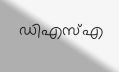ഡിഎസ്‌എ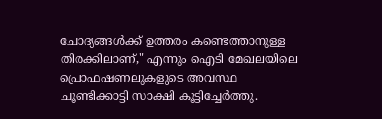ചോദ്യങ്ങൾക്ക് ഉത്തരം കണ്ടെത്താനുള്ള തിരക്കിലാണ്," എന്നും ഐടി മേഖലയിലെ പ്രൊഫഷണലുകളുടെ അവസ്ഥ ചൂണ്ടിക്കാട്ടി സാക്ഷി കൂട്ടിച്ചേർത്തു.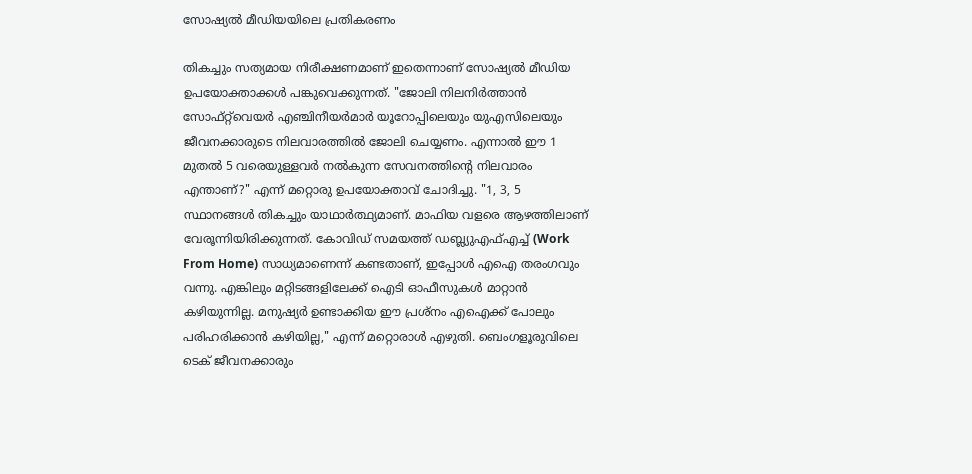സോഷ്യൽ മീഡിയയിലെ പ്രതികരണം

തികച്ചും സത്യമായ നിരീക്ഷണമാണ് ഇതെന്നാണ് സോഷ്യൽ മീഡിയ ഉപയോക്താക്കൾ പങ്കുവെക്കുന്നത്. "ജോലി നിലനിർത്താൻ സോഫ്റ്റ്‌വെയർ എഞ്ചിനീയർമാർ യൂറോപ്പിലെയും യുഎസിലെയും ജീവനക്കാരുടെ നിലവാരത്തിൽ ജോലി ചെയ്യണം. എന്നാൽ ഈ 1 മുതൽ 5 വരെയുള്ളവർ നൽകുന്ന സേവനത്തിന്‍റെ നിലവാരം എന്താണ്?" എന്ന് മറ്റൊരു ഉപയോക്താവ് ചോദിച്ചു. "1, 3, 5 സ്ഥാനങ്ങൾ തികച്ചും യാഥാർത്ഥ്യമാണ്. മാഫിയ വളരെ ആഴത്തിലാണ് വേരൂന്നിയിരിക്കുന്നത്. കോവിഡ് സമയത്ത് ഡബ്ല്യുഎഫ്എച്ച് (Work From Home) സാധ്യമാണെന്ന് കണ്ടതാണ്, ഇപ്പോൾ എഐ തരംഗവും വന്നു. എങ്കിലും മറ്റിടങ്ങളിലേക്ക് ഐടി ഓഫീസുകൾ മാറ്റാൻ കഴിയുന്നില്ല. മനുഷ്യർ ഉണ്ടാക്കിയ ഈ പ്രശ്നം എഐക്ക് പോലും പരിഹരിക്കാൻ കഴിയില്ല," എന്ന് മറ്റൊരാൾ എഴുതി. ബെംഗളൂരുവിലെ ടെക് ജീവനക്കാരും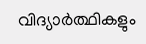വിദ്യാർത്ഥികളും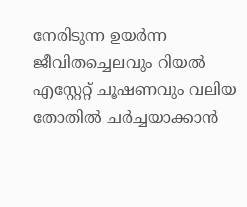നേരിടുന്ന ഉയർന്ന ജീവിതച്ചെലവും റിയൽ എസ്റ്റേറ്റ് ചൂഷണവും വലിയ തോതിൽ ചർച്ചയാക്കാൻ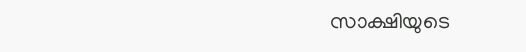സാക്ഷിയുടെ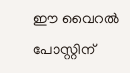ഈ വൈറൽ പോസ്റ്റിന്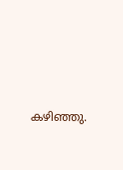കഴിഞ്ഞു.